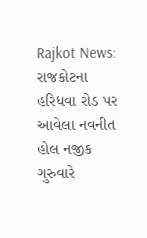Rajkot News: રાજકોટના હરિધવા રોડ પર આવેલા નવનીત હોલ નજીક ગુરુવારે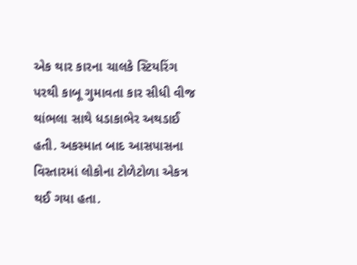એક થાર કારના ચાલકે સ્ટિયરિંગ પરથી કાબૂ ગુમાવતા કાર સીધી વીજ થાંભલા સાથે ધડાકાભેર અથડાઈ હતી. અકસ્માત બાદ આસપાસના વિસ્તારમાં લોકોના ટોળેટોળા એકત્ર થઈ ગયા હતા.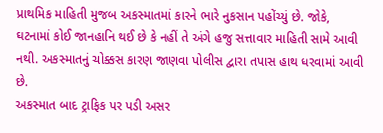પ્રાથમિક માહિતી મુજબ અકસ્માતમાં કારને ભારે નુકસાન પહોંચ્યું છે. જોકે, ઘટનામાં કોઈ જાનહાનિ થઈ છે કે નહીં તે અંગે હજુ સત્તાવાર માહિતી સામે આવી નથી. અકસ્માતનું ચોક્કસ કારણ જાણવા પોલીસ દ્વારા તપાસ હાથ ધરવામાં આવી છે.
અકસ્માત બાદ ટ્રાફિક પર પડી અસર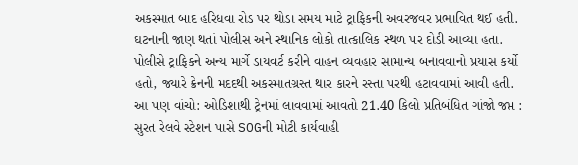અકસ્માત બાદ હરિધવા રોડ પર થોડા સમય માટે ટ્રાફિકની અવરજવર પ્રભાવિત થઈ હતી. ઘટનાની જાણ થતાં પોલીસ અને સ્થાનિક લોકો તાત્કાલિક સ્થળ પર દોડી આવ્યા હતા. પોલીસે ટ્રાફિકને અન્ય માર્ગે ડાયવર્ટ કરીને વાહન વ્યવહાર સામાન્ય બનાવવાનો પ્રયાસ કર્યો હતો, જ્યારે ક્રેનની મદદથી અકસ્માતગ્રસ્ત થાર કારને રસ્તા પરથી હટાવવામાં આવી હતી.
આ પણ વાંચો: ઓડિશાથી ટ્રેનમાં લાવવામાં આવતો 21.40 કિલો પ્રતિબંધિત ગાંજો જપ્ત : સુરત રેલવે સ્ટેશન પાસે SOGની મોટી કાર્યવાહી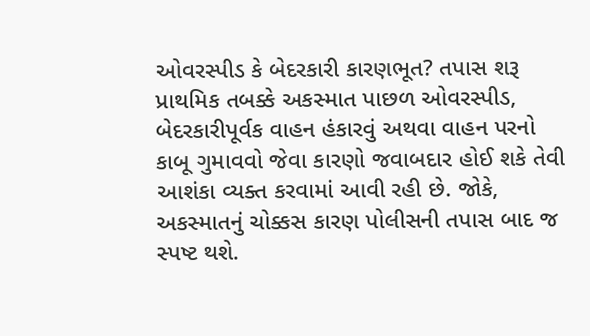ઓવરસ્પીડ કે બેદરકારી કારણભૂત? તપાસ શરૂ
પ્રાથમિક તબક્કે અકસ્માત પાછળ ઓવરસ્પીડ, બેદરકારીપૂર્વક વાહન હંકારવું અથવા વાહન પરનો કાબૂ ગુમાવવો જેવા કારણો જવાબદાર હોઈ શકે તેવી આશંકા વ્યક્ત કરવામાં આવી રહી છે. જોકે, અકસ્માતનું ચોક્કસ કારણ પોલીસની તપાસ બાદ જ સ્પષ્ટ થશે.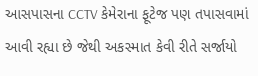આસપાસના CCTV કેમેરાના ફૂટેજ પણ તપાસવામાં આવી રહ્યા છે જેથી અકસ્માત કેવી રીતે સર્જાયો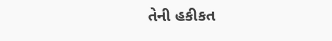તેની હકીકત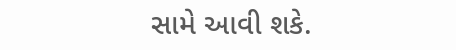સામે આવી શકે.